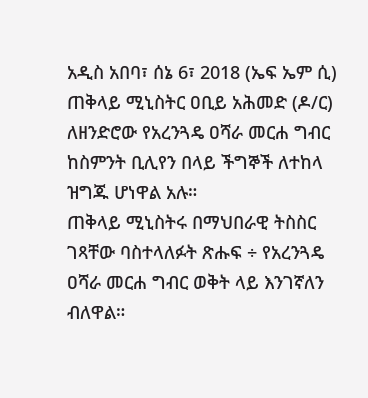አዲስ አበባ፣ ሰኔ 6፣ 2018 (ኤፍ ኤም ሲ) ጠቅላይ ሚኒስትር ዐቢይ አሕመድ (ዶ/ር) ለዘንድሮው የአረንጓዴ ዐሻራ መርሐ ግብር ከስምንት ቢሊየን በላይ ችግኞች ለተከላ ዝግጁ ሆነዋል አሉ።
ጠቅላይ ሚኒስትሩ በማህበራዊ ትስስር ገጻቸው ባስተላለፉት ጽሑፍ ÷ የአረንጓዴ ዐሻራ መርሐ ግብር ወቅት ላይ እንገኛለን ብለዋል።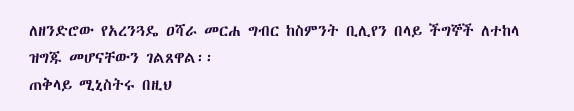ለዘንድሮው የአረንጓዴ ዐሻራ መርሐ ግብር ከስምንት ቢሊየን በላይ ችግኞች ለተከላ ዝግጁ መሆናቸውን ገልጸዋል፡፡
ጠቅላይ ሚኒስትሩ በዚህ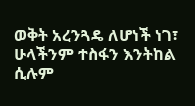ወቅት አረንጓዴ ለሆነች ነገ፣ ሁላችንም ተስፋን እንትከል ሲሉም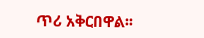ጥሪ አቅርበዋል፡፡